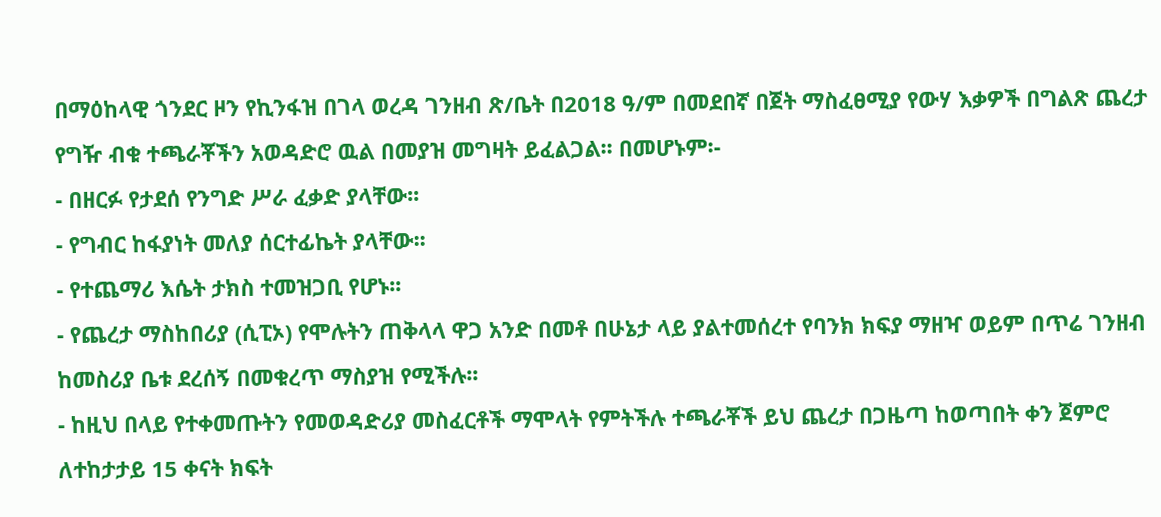በማዕከላዊ ጎንደር ዞን የኪንፋዝ በገላ ወረዳ ገንዘብ ጽ/ቤት በ2018 ዓ/ም በመደበኛ በጀት ማስፈፀሚያ የውሃ እቃዎች በግልጽ ጨረታ የግዥ ብቁ ተጫራቾችን አወዳድሮ ዉል በመያዝ መግዛት ይፈልጋል፡፡ በመሆኑም፡-
- በዘርፉ የታደሰ የንግድ ሥራ ፈቃድ ያላቸው፡፡
- የግብር ከፋያነት መለያ ሰርተፊኬት ያላቸው፡፡
- የተጨማሪ እሴት ታክስ ተመዝጋቢ የሆኑ፡፡
- የጨረታ ማስከበሪያ (ሲፒኦ) የሞሉትን ጠቅላላ ዋጋ አንድ በመቶ በሁኔታ ላይ ያልተመሰረተ የባንክ ክፍያ ማዘዣ ወይም በጥሬ ገንዘብ ከመስሪያ ቤቱ ደረሰኝ በመቁረጥ ማስያዝ የሚችሉ፡፡
- ከዚህ በላይ የተቀመጡትን የመወዳድሪያ መስፈርቶች ማሞላት የምትችሉ ተጫራቾች ይህ ጨረታ በጋዜጣ ከወጣበት ቀን ጀምሮ ለተከታታይ 15 ቀናት ክፍት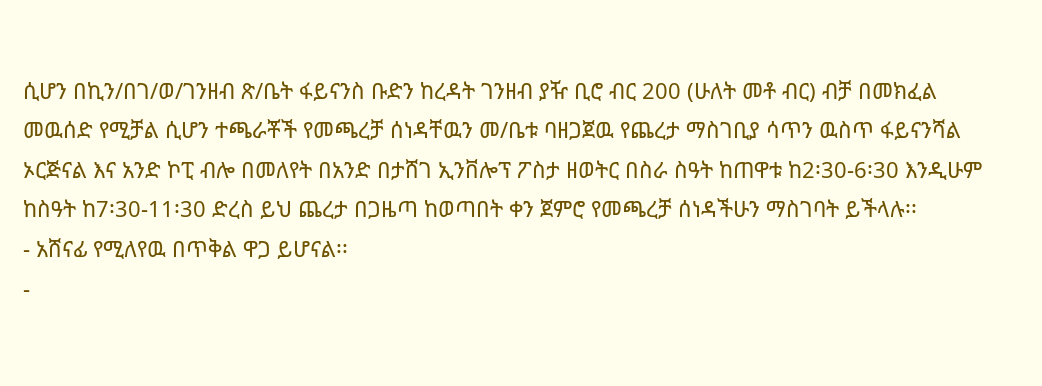ሲሆን በኪን/በገ/ወ/ገንዘብ ጽ/ቤት ፋይናንስ ቡድን ከረዳት ገንዘብ ያዥ ቢሮ ብር 200 (ሁለት መቶ ብር) ብቻ በመክፈል መዉሰድ የሚቻል ሲሆን ተጫራቾች የመጫረቻ ሰነዳቸዉን መ/ቤቱ ባዘጋጀዉ የጨረታ ማስገቢያ ሳጥን ዉስጥ ፋይናንሻል ኦርጅናል እና አንድ ኮፒ ብሎ በመለየት በአንድ በታሸገ ኢንቨሎፕ ፖስታ ዘወትር በስራ ስዓት ከጠዋቱ ከ2፡30-6፡30 እንዲሁም ከስዓት ከ7፡30-11፡30 ድረስ ይህ ጨረታ በጋዜጣ ከወጣበት ቀን ጀምሮ የመጫረቻ ሰነዳችሁን ማስገባት ይችላሉ፡፡
- አሸናፊ የሚለየዉ በጥቅል ዋጋ ይሆናል፡፡
-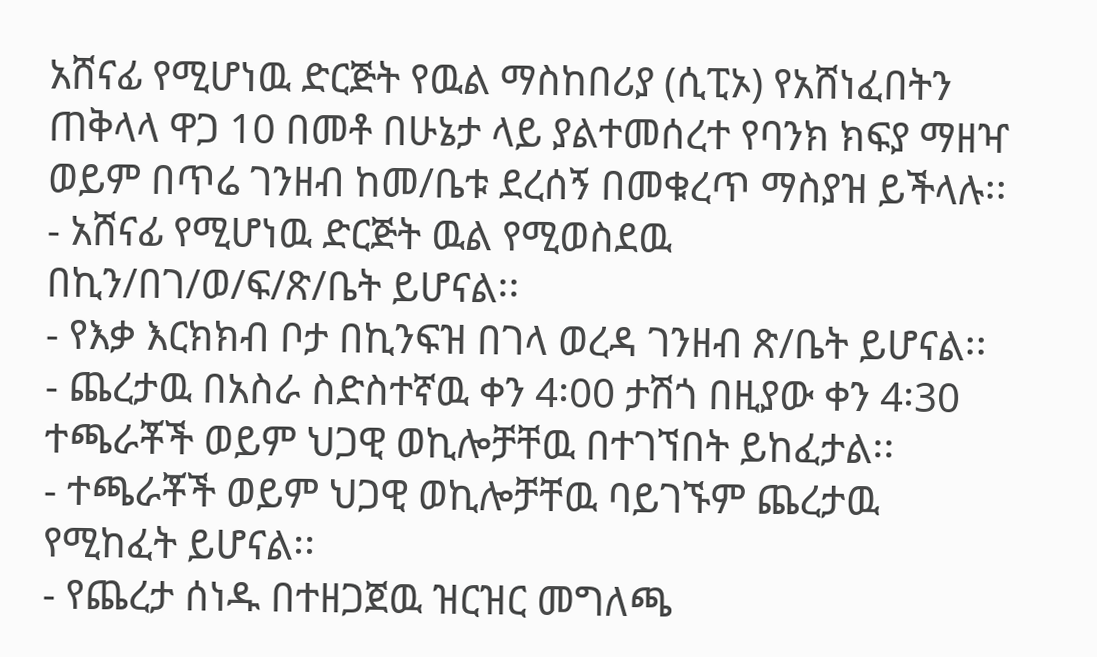አሸናፊ የሚሆነዉ ድርጅት የዉል ማስከበሪያ (ሲፒኦ) የአሸነፈበትን ጠቅላላ ዋጋ 10 በመቶ በሁኔታ ላይ ያልተመሰረተ የባንክ ክፍያ ማዘዣ ወይም በጥሬ ገንዘብ ከመ/ቤቱ ደረሰኝ በመቁረጥ ማስያዝ ይችላሉ፡፡
- አሸናፊ የሚሆነዉ ድርጅት ዉል የሚወስደዉ በኪን/በገ/ወ/ፍ/ጽ/ቤት ይሆናል፡፡
- የእቃ እርክክብ ቦታ በኪንፍዝ በገላ ወረዳ ገንዘብ ጽ/ቤት ይሆናል፡፡
- ጨረታዉ በአስራ ስድስተኛዉ ቀን 4፡00 ታሽጎ በዚያው ቀን 4፡30 ተጫራቾች ወይም ህጋዊ ወኪሎቻቸዉ በተገኘበት ይከፈታል፡፡
- ተጫራቾች ወይም ህጋዊ ወኪሎቻቸዉ ባይገኙም ጨረታዉ የሚከፈት ይሆናል፡፡
- የጨረታ ሰነዱ በተዘጋጀዉ ዝርዝር መግለጫ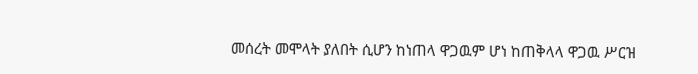መሰረት መሞላት ያለበት ሲሆን ከነጠላ ዋጋዉም ሆነ ከጠቅላላ ዋጋዉ ሥርዝ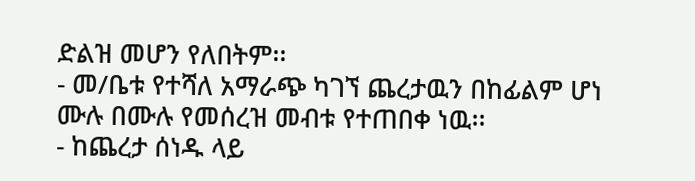ድልዝ መሆን የለበትም፡፡
- መ/ቤቱ የተሻለ አማራጭ ካገኘ ጨረታዉን በከፊልም ሆነ ሙሉ በሙሉ የመሰረዝ መብቱ የተጠበቀ ነዉ፡፡
- ከጨረታ ሰነዱ ላይ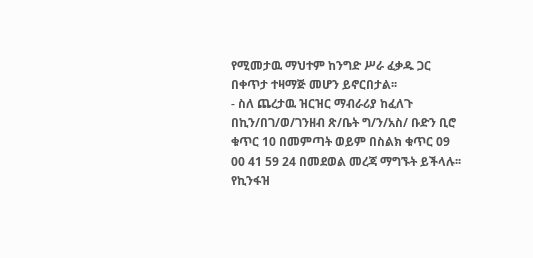የሚመታዉ ማህተም ከንግድ ሥራ ፈቃዱ ጋር በቀጥታ ተዛማጅ መሆን ይኖርበታል፡፡
- ስለ ጨረታዉ ዝርዝር ማብራሪያ ከፈለጉ በኪን/በገ/ወ/ገንዘብ ጽ/ቤት ግ/ን/አስ/ ቡድን ቢሮ ቁጥር 10 በመምጣት ወይም በስልክ ቁጥር 09 00 41 59 24 በመደወል መረጃ ማግኙት ይችላሉ፡፡
የኪንፋዝ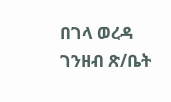በገላ ወረዳ ገንዘብ ጽ/ቤት